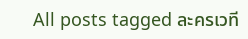All posts tagged ละครเวที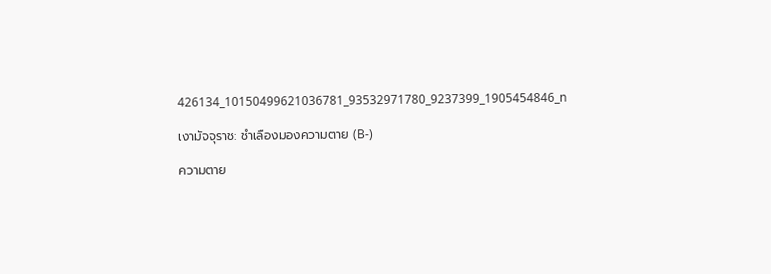426134_10150499621036781_93532971780_9237399_1905454846_n

เงามัจจุราช: ชำเลืองมองความตาย (B-)

ความตาย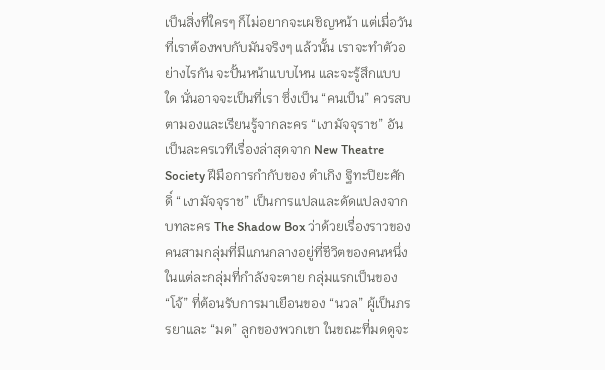เป็นสิ่งที่ใครๆ ก็ไม่อยากจะเผชิญหน้า แต่เมื่อวันที่เราต้องพบกับมันจริงๆ แล้วนั้น เราจะทำตัวอย่างไรกัน จะปั้นหน้าแบบไหน และจะรู้สึกแบบใด นั่นอาจจะเป็นที่เรา ซึ่งเป็น “คนเป็น” ควรสบตามองและเรียนรู้จากละคร “เงามัจจุราช” อันเป็นละครเวทีเรื่องล่าสุดจาก New Theatre Society ฝีมือการกำกับของ ดำเกิง ฐิทะปิยะศักดิ์ “เงามัจจุราช” เป็นการแปลและดัดแปลงจากบทละคร The Shadow Box ว่าด้วยเรื่องราวของคนสามกลุ่มที่มีแกนกลางอยู่ที่ชีวิตของคนหนึ่งในแต่ละกลุ่มที่กำลังจะตาย กลุ่มแรกเป็นของ “โจ้” ที่ต้อนรับการมาเยือนของ “นวล” ผู้เป็นภรรยาและ “มด” ลูกของพวกเขา ในขณะที่มดดูจะ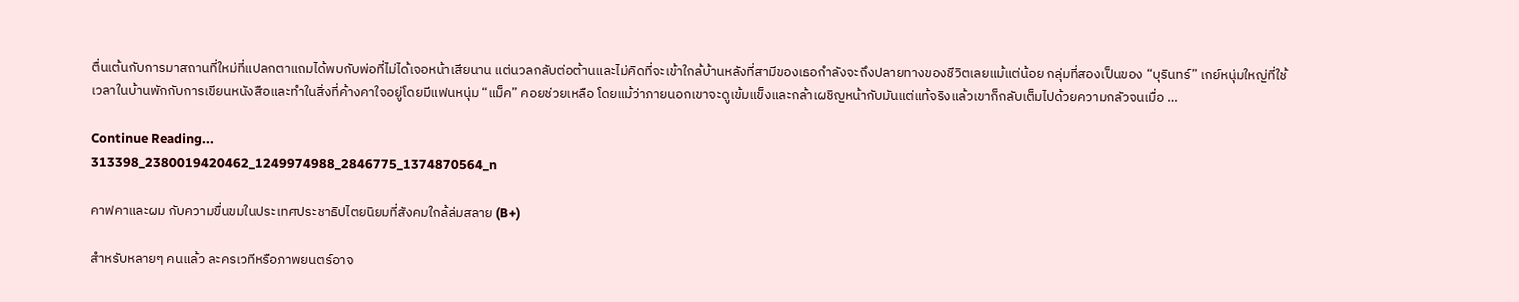ตื่นเต้นกับการมาสถานที่ใหม่ที่แปลกตาแถมได้พบกับพ่อที่ไม่ได้เจอหน้าเสียนาน แต่นวลกลับต่อต้านและไม่คิดที่จะเข้าใกล้บ้านหลังที่สามีของเธอกำลังจะถึงปลายทางของชีวิตเลยแม้แต่น้อย กลุ่มที่สองเป็นของ “บุรินทร์” เกย์หนุ่มใหญ่ที่ใช้เวลาในบ้านพักกับการเขียนหนังสือและทำในสิ่งที่ค้างคาใจอยู่โดยมีแฟนหนุ่ม “แม็ค” คอยช่วยเหลือ โดยแม้ว่าภายนอกเขาจะดูเข้มแข็งและกล้าเผชิญหน้ากับมันแต่แท้จริงแล้วเขาก็กลับเต็มไปด้วยความกลัวจนเมื่อ …

Continue Reading...
313398_2380019420462_1249974988_2846775_1374870564_n

คาฟคาและผม กับความขื่นขมในประเทศประชาธิปไตยนิยมที่สังคมใกล้ล่มสลาย (B+)

สำหรับหลายๆ คนแล้ว ละครเวทีหรือภาพยนตร์อาจ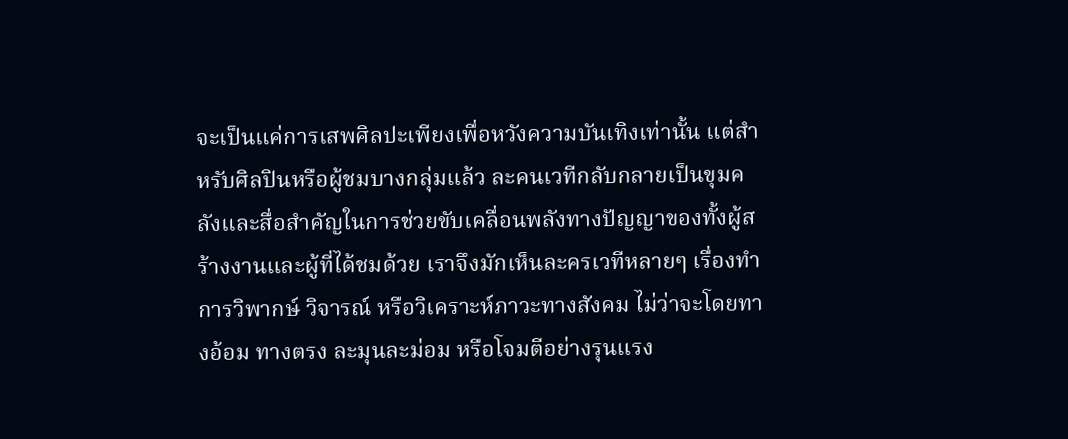จะเป็นแค่การเสพศิลปะเพียงเพื่อหวังความบันเทิงเท่านั้น แต่สำหรับศิลปินหรือผู้ชมบางกลุ่มแล้ว ละคนเวทีกลับกลายเป็นขุมคลังและสื่อสำคัญในการช่วยขับเคลื่อนพลังทางปัญญาของทั้งผู้สร้างงานและผู้ที่ได้ชมด้วย เราจึงมักเห็นละครเวทีหลายๆ เรื่องทำการวิพากษ์ วิจารณ์ หรือวิเคราะห์ภาวะทางสังคม ไม่ว่าจะโดยทางอ้อม ทางตรง ละมุนละม่อม หรือโจมตีอย่างรุนแรง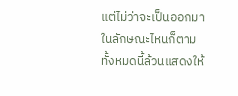แต่ไม่ว่าจะเป็นออกมาในลักษณะไหนก็ตาม ทั้งหมดนี้ล้วนแสดงให้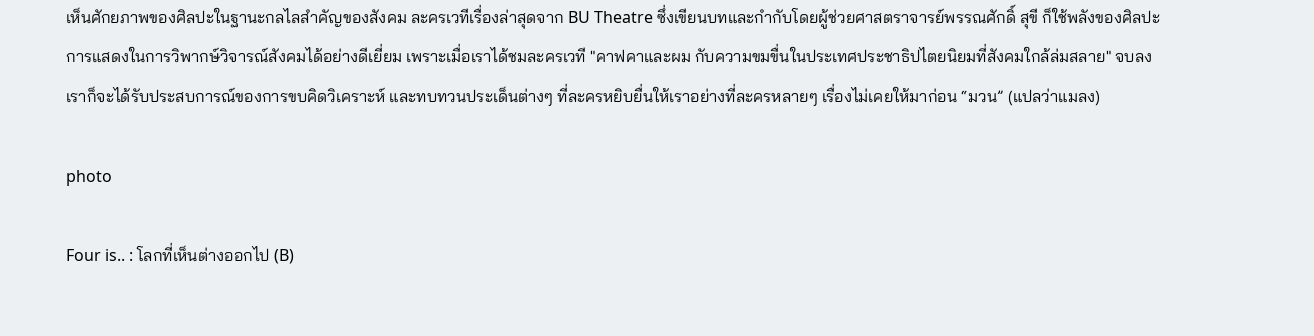เห็นศักยภาพของศิลปะในฐานะกลไลสำคัญของสังคม ละครเวทีเรื่องล่าสุดจาก BU Theatre ซึ่งเขียนบทและกำกับโดยผู้ช่วยศาสตราจารย์พรรณศักดิ์ สุขี ก็ใช้พลังของศิลปะการแสดงในการวิพากษ์วิจารณ์สังคมได้อย่างดีเยี่ยม เพราะเมื่อเราได้ชมละครเวที "คาฟคาและผม กับความขมขื่นในประเทศประชาธิปไตยนิยมที่สังคมใกล้ล่มสลาย" จบลง เราก็จะได้รับประสบการณ์ของการขบคิดวิเคราะห์ และทบทวนประเด็นต่างๆ ที่ละครหยิบยื่นให้เราอย่างที่ละครหลายๆ เรื่องไม่เคยให้มาก่อน “มวน” (แปลว่าแมลง)

photo

Four is.. : โลกที่เห็นต่างออกไป (B)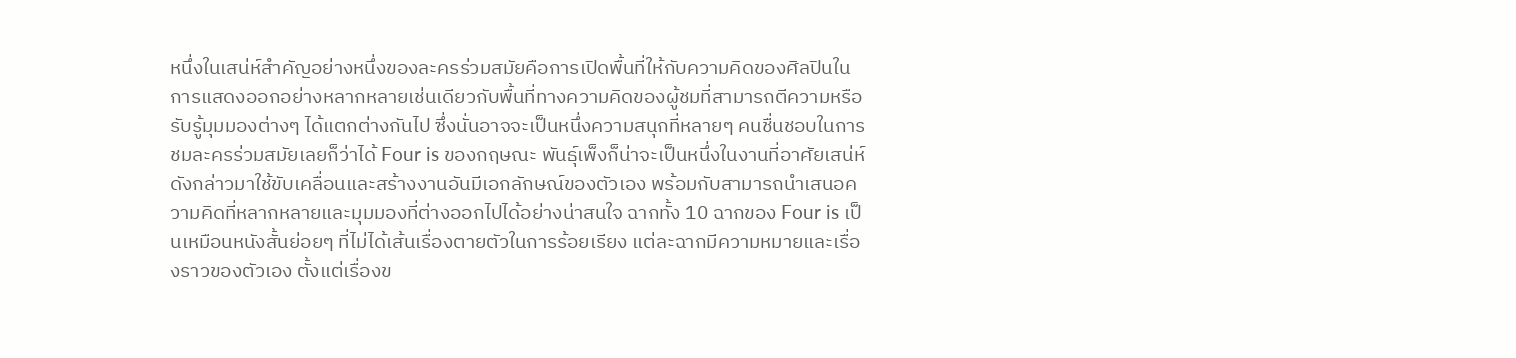หนึ่งในเสน่ห์สำคัญอย่างหนึ่งของละครร่วมสมัยคือการเปิดพื้นที่ให้กับความคิดของศิลปินในการแสดงออกอย่างหลากหลายเช่นเดียวกับพื้นที่ทางความคิดของผู้ชมที่สามารถตีความหรือรับรู้มุมมองต่างๆ ได้แตกต่างกันไป ซึ่งนั่นอาจจะเป็นหนึ่งความสนุกที่หลายๆ คนชื่นชอบในการชมละครร่วมสมัยเลยก็ว่าได้ Four is ของกฤษณะ พันธุ์เพ็งก็น่าจะเป็นหนึ่งในงานที่อาศัยเสน่ห์ดังกล่าวมาใช้ขับเคลื่อนและสร้างงานอันมีเอกลักษณ์ของตัวเอง พร้อมกับสามารถนำเสนอความคิดที่หลากหลายและมุมมองที่ต่างออกไปได้อย่างน่าสนใจ ฉากทั้ง 10 ฉากของ Four is เป็นเหมือนหนังสั้นย่อยๆ ที่ไม่ได้เส้นเรื่องตายตัวในการร้อยเรียง แต่ละฉากมีความหมายและเรื่องราวของตัวเอง ตั้งแต่เรื่องข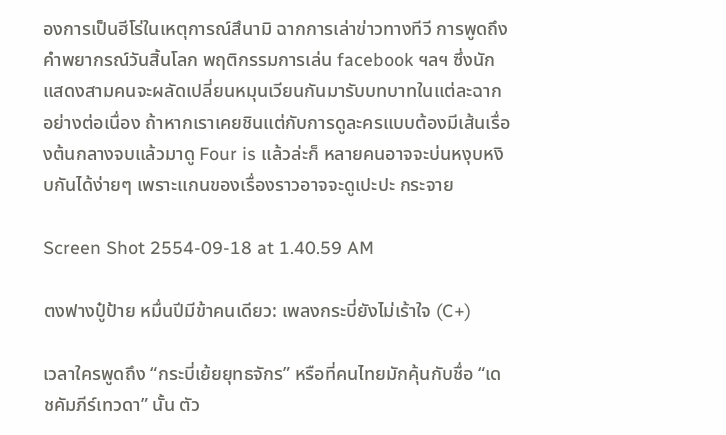องการเป็นฮีโร่ในเหตุการณ์สึนามิ ฉากการเล่าข่าวทางทีวี การพูดถึงคำพยากรณ์วันสิ้นโลก พฤติกรรมการเล่น facebook ฯลฯ ซึ่งนักแสดงสามคนจะผลัดเปลี่ยนหมุนเวียนกันมารับบทบาทในแต่ละฉากอย่างต่อเนื่อง ถ้าหากเราเคยชินแต่กับการดูละครแบบต้องมีเส้นเรื่องต้นกลางจบแล้วมาดู Four is แล้วล่ะก็ หลายคนอาจจะบ่นหงุบหงิบกันได้ง่ายๆ เพราะแกนของเรื่องราวอาจจะดูเปะปะ กระจาย

Screen Shot 2554-09-18 at 1.40.59 AM

ตงฟางปู๋ป้าย หมื่นปีมีข้าคนเดียว: เพลงกระบี่ยังไม่เร้าใจ (C+)

เวลาใครพูดถึง “กระบี่เย้ยยุทธจักร” หรือที่คนไทยมักคุ้นกับชื่อ “เดชคัมภีร์เทวดา” นั้น ตัว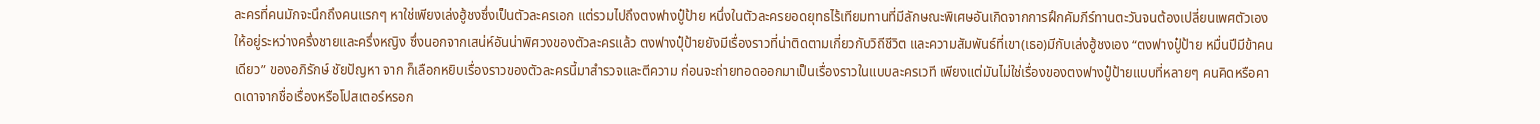ละครที่คนมักจะนึกถึงคนแรกๆ หาใช่เพียงเล่งฮู้ชงซึ่งเป็นตัวละครเอก แต่รวมไปถึงตงฟางปู๋ป้าย หนึ่งในตัวละครยอดยุทธไร้เทียมทานที่มีลักษณะพิเศษอันเกิดจากการฝึกคัมภีร์ทานตะวันจนต้องเปลี่ยนเพศตัวเองให้อยู่ระหว่างครึ่งชายและครึ่งหญิง ซึ่งนอกจากเสน่ห์อันน่าพิศวงของตัวละครแล้ว ตงฟางปุ๋ป้ายยังมีเรื่องราวที่น่าติดตามเกี่ยวกับวิถีชีวิต และความสัมพันธ์ที่เขา(เธอ)มีกับเล่งฮู้ชงเอง “ตงฟางปู๋ป้าย หมื่นปีมีข้าคนเดียว” ของอภิรักษ์ ชัยปัญหา จาก ก็เลือกหยิบเรื่องราวของตัวละครนี้มาสำรวจและตีความ ก่อนจะถ่ายทอดออกมาเป็นเรื่องราวในแบบละครเวที เพียงแต่มันไม่ใช่เรื่องของตงฟางปู๋ป้ายแบบที่หลายๆ คนคิดหรือคาดเดาจากชื่อเรื่องหรือโปสเตอร์หรอก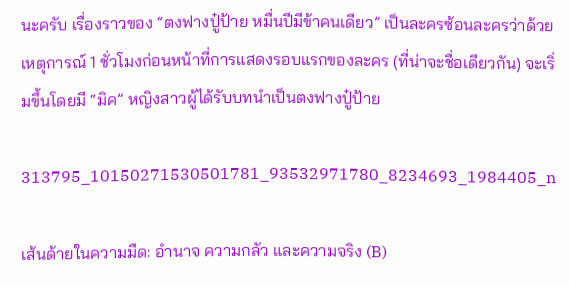นะครับ เรื่องราวของ “ตงฟางปู๋ป้าย หมื่นปีมีข้าคนเดียว” เป็นละครซ้อนละครว่าด้วยเหตุการณ์ 1 ชั่วโมงก่อนหน้าที่การแสดงรอบแรกของละคร (ที่น่าจะชื่อเดียวกัน) จะเริ่มขึ้นโดยมี “มิค” หญิงสาวผู้ได้รับบทนำเป็นตงฟางปู๋ป้าย

313795_10150271530501781_93532971780_8234693_1984405_n

เส้นด้ายในความมืด: อำนาจ ความกลัว และความจริง (B)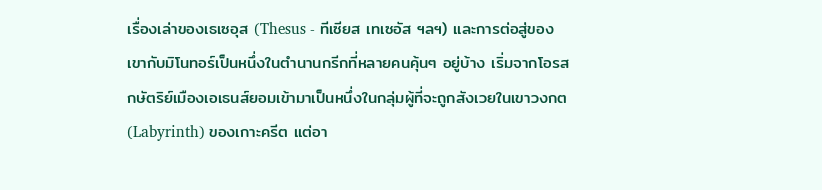เรื่องเล่าของเธเซอุส (Thesus - ทีเซียส เทเซอัส ฯลฯ) และการต่อสู่ของเขากับมิโนทอร์เป็นหนึ่งในตำนานกรีกที่หลายคนคุ้นๆ อยู่บ้าง เริ่มจากโอรสกษัตริย์เมืองเอเธนส์ยอมเข้ามาเป็นหนึ่งในกลุ่มผู้ที่จะถูกสังเวยในเขาวงกต (Labyrinth) ของเกาะครีต แต่อา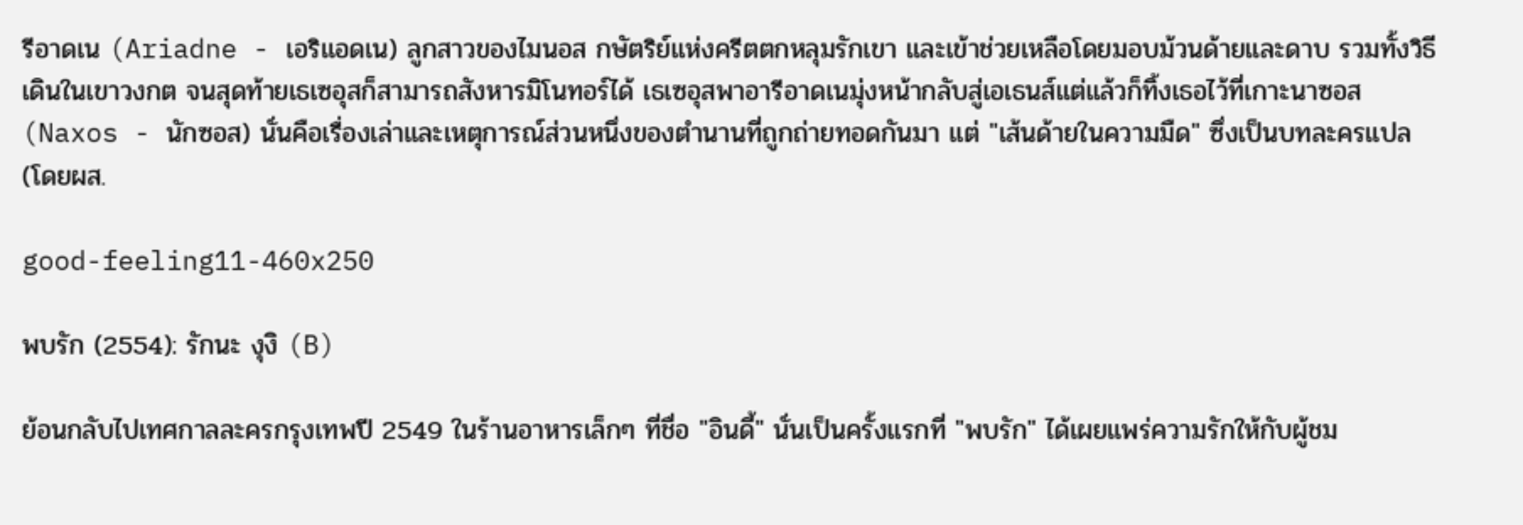รีอาดเน (Ariadne - เอริแอดเน) ลูกสาวของไมนอส กษัตริย์แห่งครีตตกหลุมรักเขา และเข้าช่วยเหลือโดยมอบม้วนด้ายและดาบ รวมทั้งวิธีเดินในเขาวงกต จนสุดท้ายเธเซอุสก็สามารถสังหารมิโนทอร์ได้ เธเซอุสพาอารีอาดเนมุ่งหน้ากลับสู่เอเธนส์แต่แล้วก็ทิ้งเธอไว้ที่เกาะนาซอส (Naxos - นักซอส) นั่นคือเรื่องเล่าและเหตุการณ์ส่วนหนึ่งของตำนานที่ถูกถ่ายทอดกันมา แต่ "เส้นด้ายในความมืด" ซึ่งเป็นบทละครแปล (โดยผส.

good-feeling11-460x250

พบรัก (2554): รักนะ งุงิ (B)

ย้อนกลับไปเทศกาลละครกรุงเทพปี 2549 ในร้านอาหารเล็กๆ ที่ชื่อ "อินดี้" นั่นเป็นครั้งแรกที่ "พบรัก" ได้เผยแพร่ความรักให้กับผู้ชม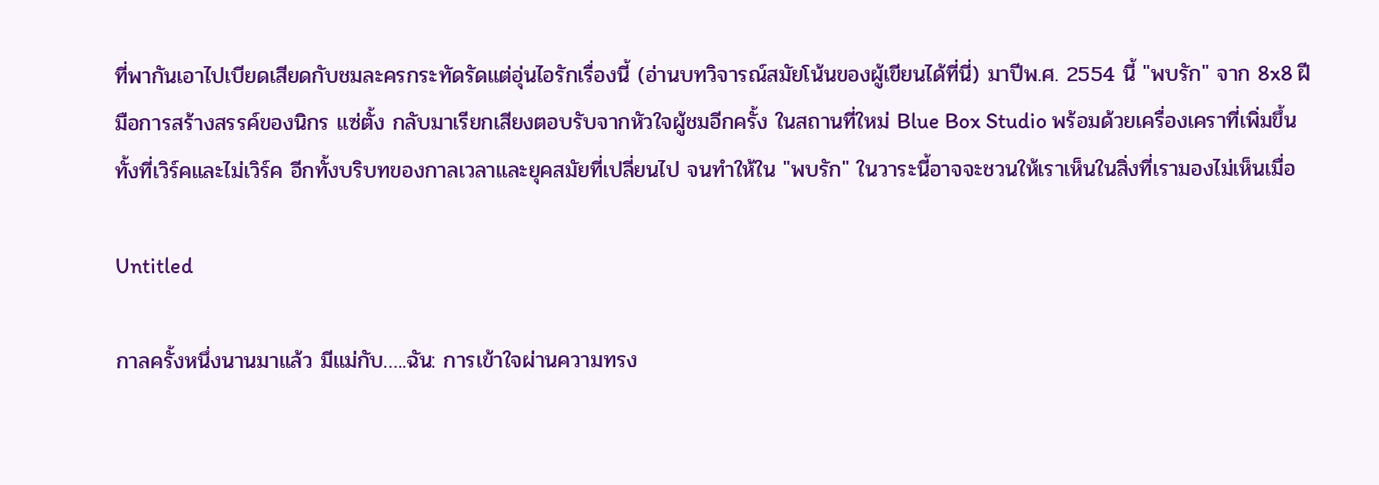ที่พากันเอาไปเบียดเสียดกับชมละครกระทัดรัดแต่อุ่นไอรักเรื่องนี้ (อ่านบทวิจารณ์สมัยโน้นของผู้เขียนได้ที่นี่) มาปีพ.ศ. 2554 นี้ "พบรัก" จาก 8x8 ฝีมือการสร้างสรรค์ของนิกร แซ่ตั้ง กลับมาเรียกเสียงตอบรับจากหัวใจผู้ชมอีกครั้ง ในสถานที่ใหม่ Blue Box Studio พร้อมด้วยเครื่องเคราที่เพิ่มขึ้น ทั้งที่เวิร์คและไม่เวิร์ค อีกทั้งบริบทของกาลเวลาและยุคสมัยที่เปลี่ยนไป จนทำให้ใน "พบรัก" ในวาระนี้อาจจะชวนให้เราเห็นในสิ่งที่เรามองไม่เห็นเมื่อ

Untitled

กาลครั้งหนึ่งนานมาแล้ว มีแม่กับ…..ฉัน: การเข้าใจผ่านความทรง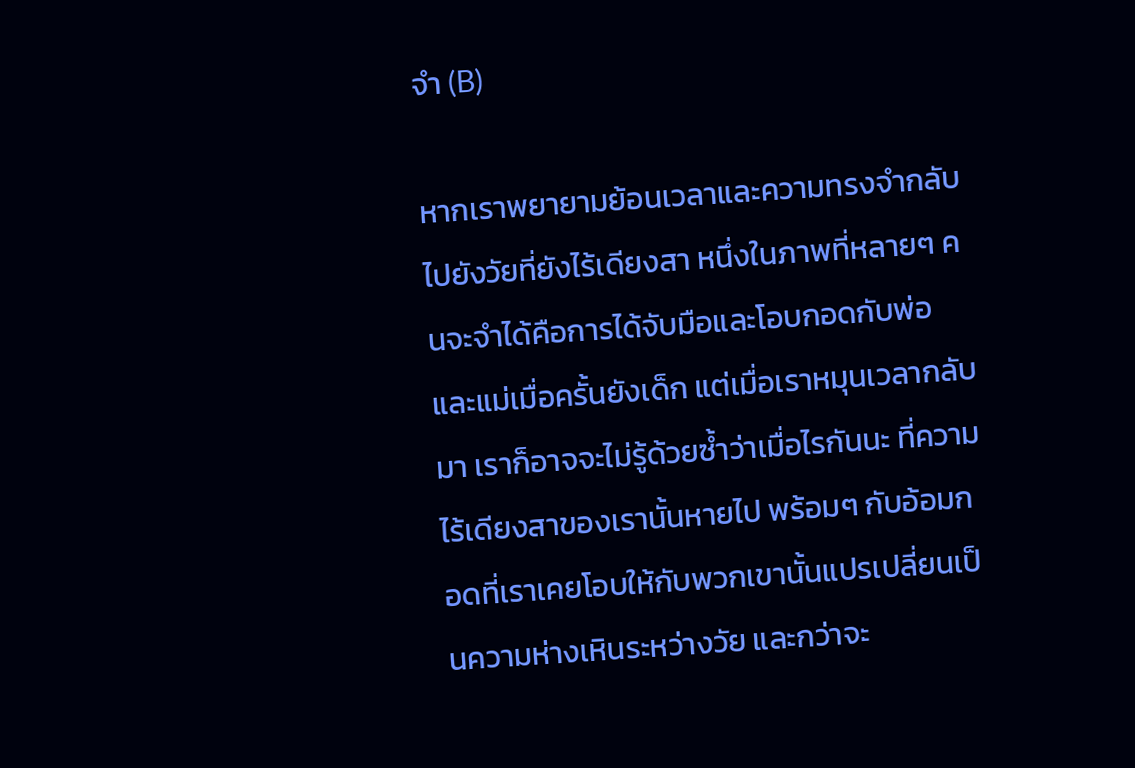จำ (B)

หากเราพยายามย้อนเวลาและความทรงจำกลับไปยังวัยที่ยังไร้เดียงสา หนึ่งในภาพที่หลายๆ คนจะจำได้คือการได้จับมือและโอบกอดกับพ่อและแม่เมื่อครั้นยังเด็ก แต่เมื่อเราหมุนเวลากลับมา เราก็อาจจะไม่รู้ด้วยซ้ำว่าเมื่อไรกันนะ ที่ความไร้เดียงสาของเรานั้นหายไป พร้อมๆ กับอ้อมกอดที่เราเคยโอบให้กับพวกเขานั้นแปรเปลี่ยนเป็นความห่างเหินระหว่างวัย และกว่าจะ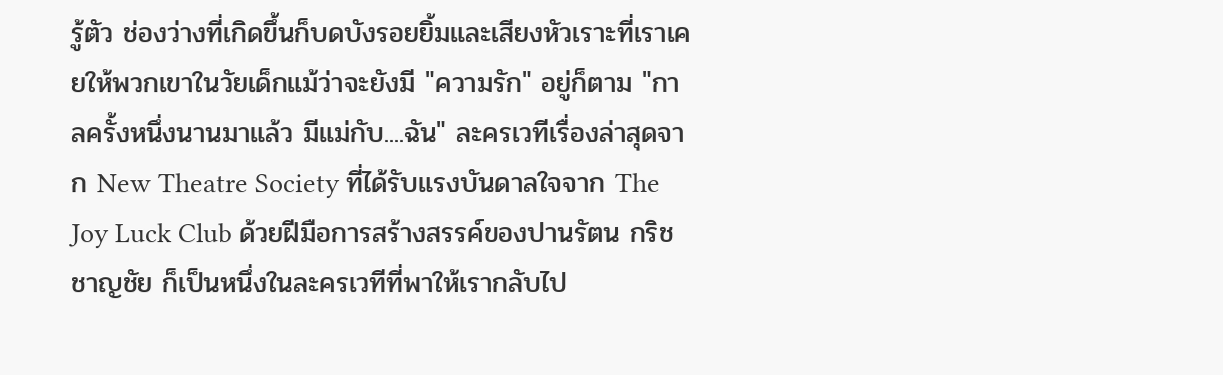รู้ตัว ช่องว่างที่เกิดขึ้นก็บดบังรอยยิ้มและเสียงหัวเราะที่เราเคยให้พวกเขาในวัยเด็กแม้ว่าจะยังมี "ความรัก" อยู่ก็ตาม "กาลครั้งหนึ่งนานมาแล้ว มีแม่กับ....ฉัน" ละครเวทีเรื่องล่าสุดจาก New Theatre Society ที่ได้รับแรงบันดาลใจจาก The Joy Luck Club ด้วยฝีมือการสร้างสรรค์ของปานรัตน กริชชาญชัย ก็เป็นหนึ่งในละครเวทีที่พาให้เรากลับไป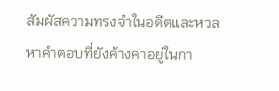สัมผัสความทรงจำในอดีตและหวลหาคำตอบที่ยังค้างคาอยู่ในกา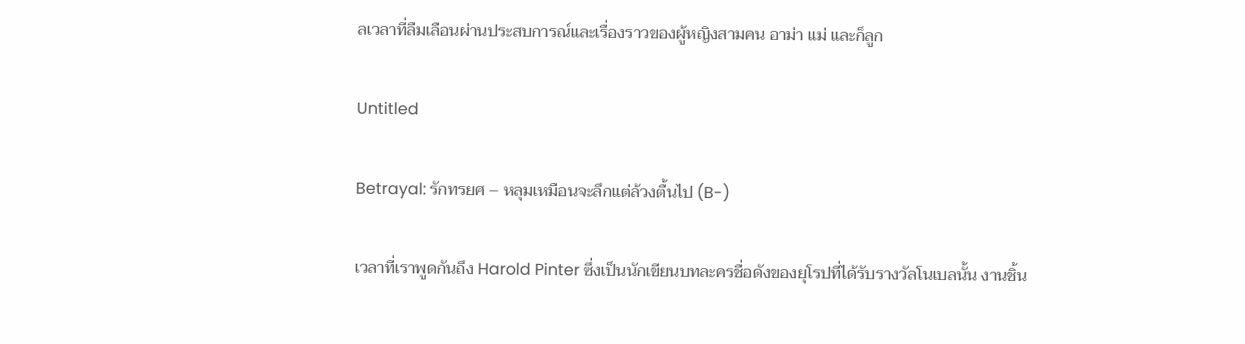ลเวลาที่ลืมเลือนผ่านประสบการณ์และเรื่องราวของผู้หญิงสามคน อาม่า แม่ และก็ลูก

Untitled

Betrayal: รักทรยศ – หลุมเหมือนจะลึกแต่ล้วงตื้นไป (B-)

เวลาที่เราพูดกันถึง Harold Pinter ซึ่งเป็นนักเขียนบทละครชื่อดังของยุโรปที่ได้รับรางวัลโนเบลนั้น งานชิ้น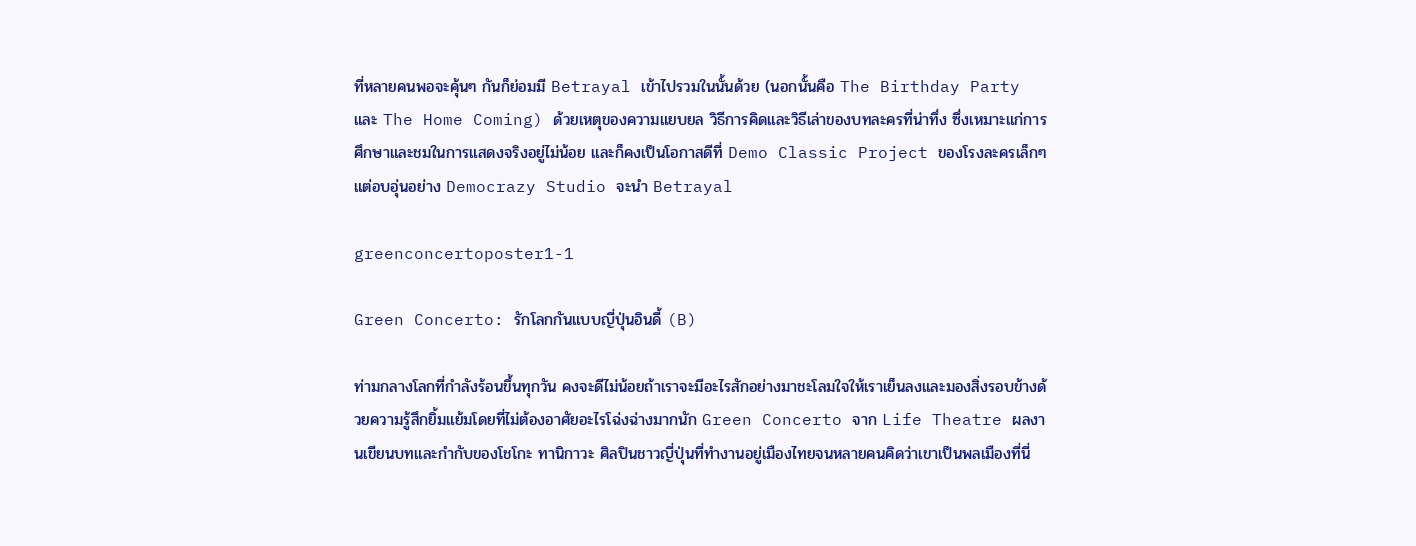ที่หลายคนพอจะคุ้นๆ กันก็ย่อมมี Betrayal เข้าไปรวมในนั้นด้วย (นอกนั้นคือ The Birthday Party และ The Home Coming) ด้วยเหตุของความแยบยล วิธีการคิดและวิธีเล่าของบทละครที่น่าทึ่ง ซึ่งเหมาะแก่การศึกษาและชมในการแสดงจริงอยู่ไม่น้อย และก็คงเป็นโอกาสดีที่ Demo Classic Project ของโรงละครเล็กๆ แต่อบอุ่นอย่าง Democrazy Studio จะนำ Betrayal

greenconcertoposter1-1

Green Concerto: รักโลกกันแบบญี่ปุ่นอินดี้ (B)

ท่ามกลางโลกที่กำลังร้อนขึ้นทุกวัน คงจะดีไม่น้อยถ้าเราจะมีอะไรสักอย่างมาชะโลมใจให้เราเย็นลงและมองสิ่งรอบข้างด้วยความรู้สึกยิ้มแย้มโดยที่ไม่ต้องอาศัยอะไรโฉ่งฉ่างมากนัก Green Concerto จาก Life Theatre ผลงานเขียนบทและกำกับของโชโกะ ทานิกาวะ ศิลปินชาวญี่ปุ่นที่ทำงานอยู่เมืองไทยจนหลายคนคิดว่าเขาเป็นพลเมืองที่นี่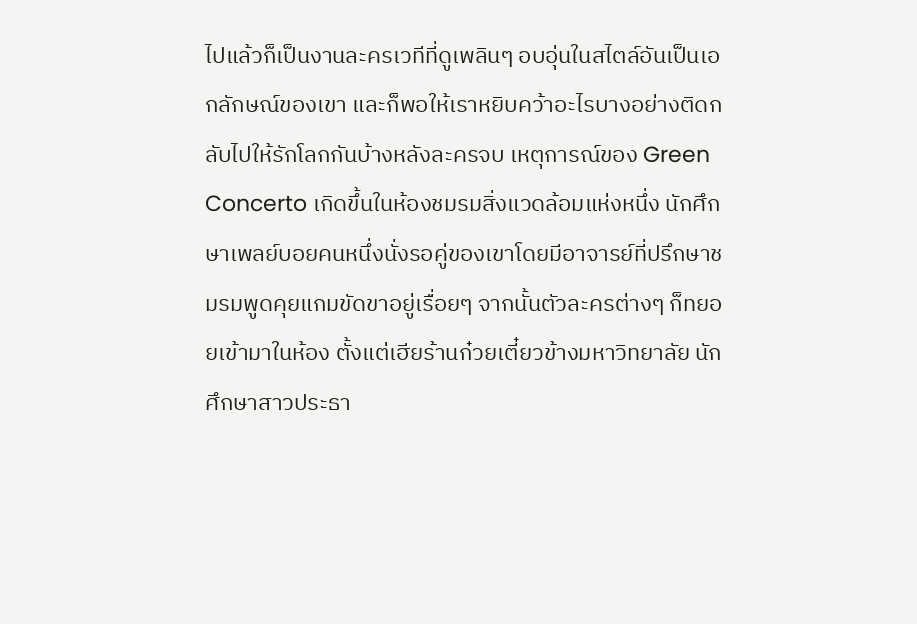ไปแล้วก็เป็นงานละครเวทีที่ดูเพลินๆ อบอุ่นในสไตล์อันเป็นเอกลักษณ์ของเขา และก็พอให้เราหยิบคว้าอะไรบางอย่างติดกลับไปให้รักโลกกันบ้างหลังละครจบ เหตุการณ์ของ Green Concerto เกิดขึ้นในห้องชมรมสิ่งแวดล้อมแห่งหนึ่ง นักศึกษาเพลย์บอยคนหนึ่งนั่งรอคู่ของเขาโดยมีอาจารย์ที่ปรึกษาชมรมพูดคุยแกมขัดขาอยู่เรื่อยๆ จากนั้นตัวละครต่างๆ ก็ทยอยเข้ามาในห้อง ตั้งแต่เฮียร้านก๋วยเตี๋ยวข้างมหาวิทยาลัย นักศึกษาสาวประธา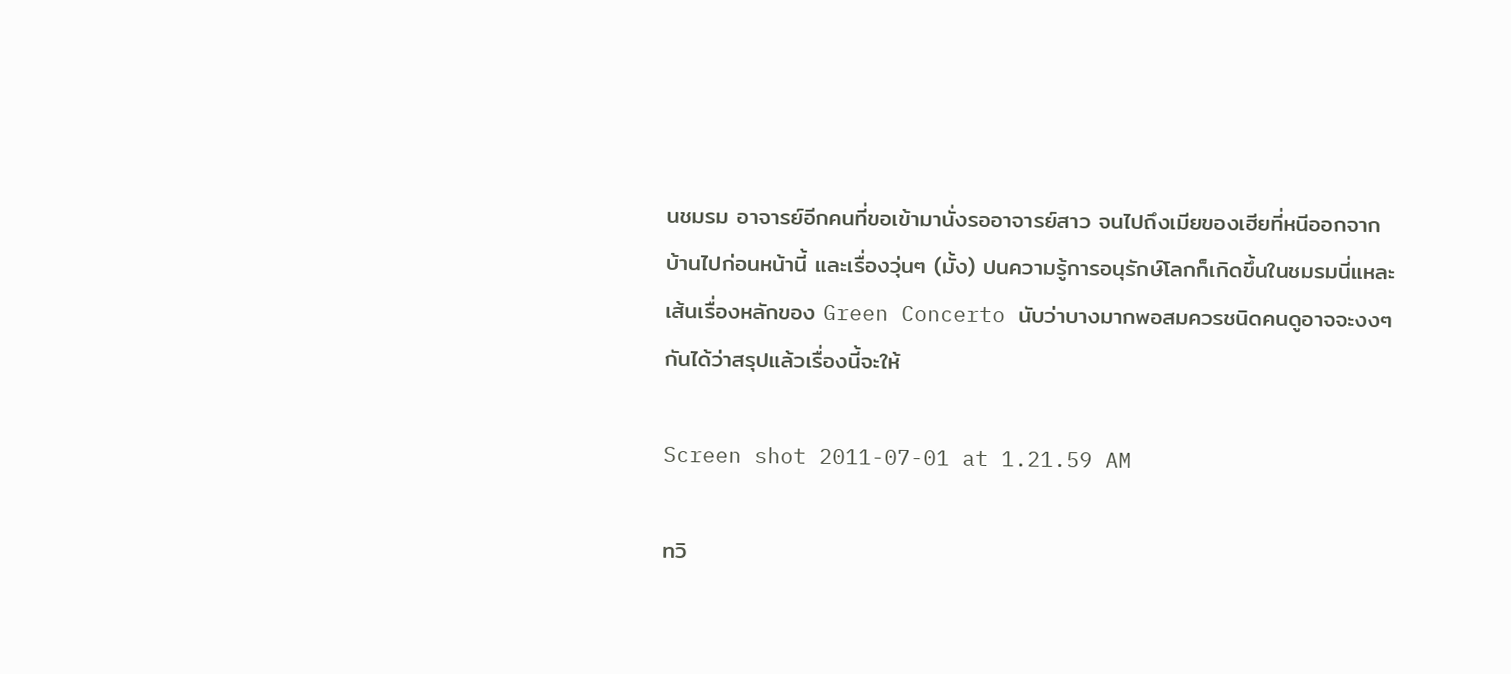นชมรม อาจารย์อีกคนที่ขอเข้ามานั่งรออาจารย์สาว จนไปถึงเมียของเฮียที่หนีออกจากบ้านไปก่อนหน้านี้ และเรื่องวุ่นๆ (มั้ง) ปนความรู้การอนุรักษ์โลกก็เกิดขึ้นในชมรมนี่แหละ เส้นเรื่องหลักของ Green Concerto นับว่าบางมากพอสมควรชนิดคนดูอาจจะงงๆ กันได้ว่าสรุปแล้วเรื่องนี้จะให้

Screen shot 2011-07-01 at 1.21.59 AM

ทวิ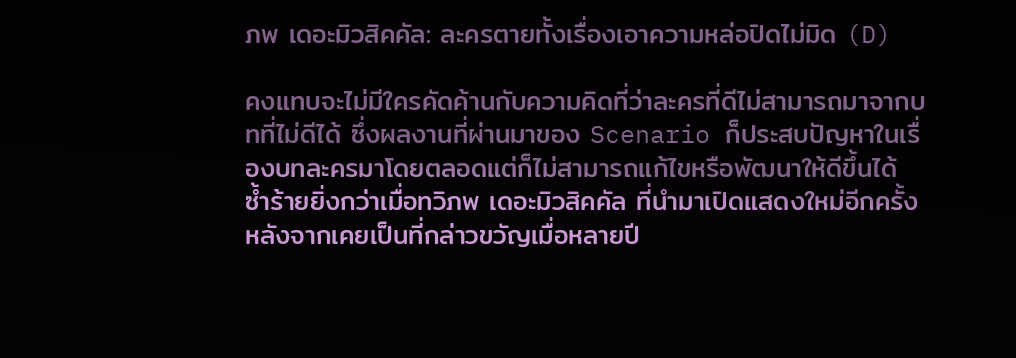ภพ เดอะมิวสิคคัล: ละครตายทั้งเรื่องเอาความหล่อปิดไม่มิด (D)

คงแทบจะไม่มีใครคัดค้านกับความคิดที่ว่าละครที่ดีไม่สามารถมาจากบทที่ไม่ดีได้ ซึ่งผลงานที่ผ่านมาของ Scenario ก็ประสบปัญหาในเรื่องบทละครมาโดยตลอดแต่ก็ไม่สามารถแก้ไขหรือพัฒนาให้ดีขึ้นได้ ซ้ำร้ายยิ่งกว่าเมื่อทวิภพ เดอะมิวสิคคัล ที่นำมาเปิดแสดงใหม่อีกครั้งหลังจากเคยเป็นที่กล่าวขวัญเมื่อหลายปี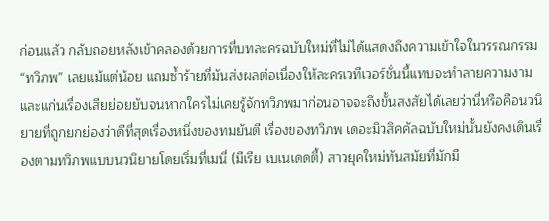ก่อนแล้ว กลับถอยหลังเข้าคลองด้วยการที่บทละครฉบับใหม่ที่ไม่ได้แสดงถึงความเข้าใจในวรรณกรรม “ทวิภพ” เลยแม้แต่น้อย แถมซ้ำร้ายที่มันส่งผลต่อเนื่องให้ละครเวทีเวอร์ชั่นนี้แทบจะทำลายความงามและแก่นเรื่องเสียย่อยยับจนหากใครไม่เคยรู้จักทวิภพมาก่อนอาจจะถึงขั้นสงสัยได้เลยว่านี่หรือคือนวนิยายที่ถูกยกย่องว่าดีที่สุดเรื่องหนึ่งของทมยันตี เรื่องของทวิภพ เดอะมิวสิคคัลฉบับใหม่นั้นยังคงเดินเรื่องตามทวิภพแบบนวนิยายโดยเริ่มที่เมนี่ (มีเรีย เบเนเดดตี้) สาวยุคใหม่ทันสมัยที่มักมี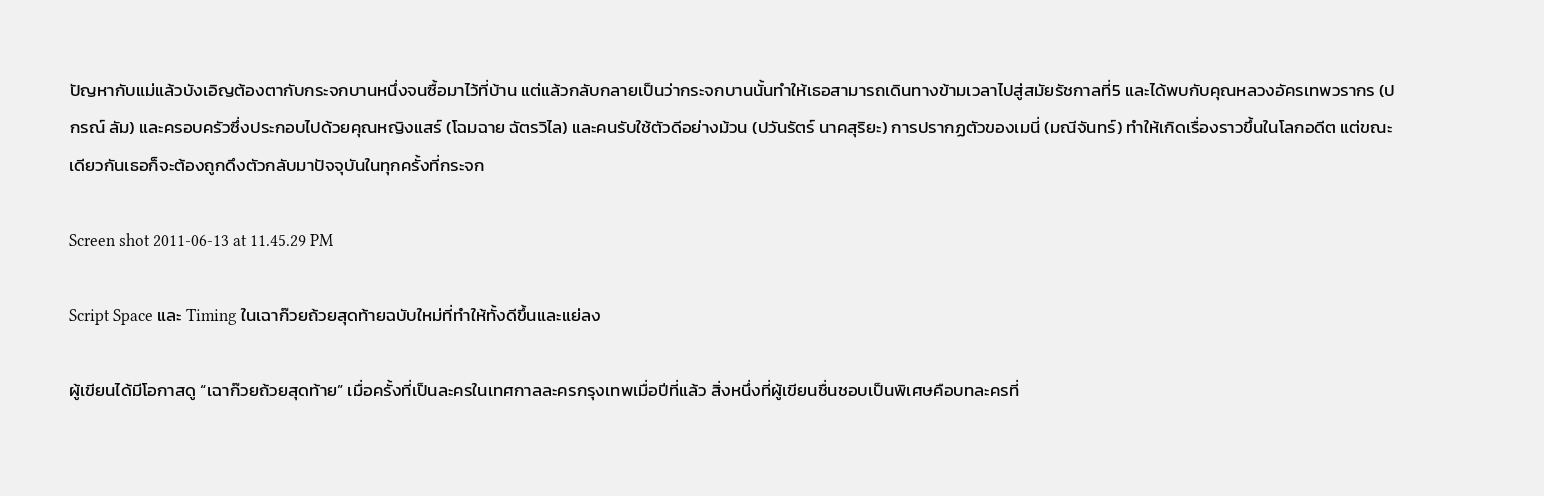ปัญหากับแม่แล้วบังเอิญต้องตากับกระจกบานหนึ่งจนซื้อมาไว้ที่บ้าน แต่แล้วกลับกลายเป็นว่ากระจกบานนั้นทำให้เธอสามารถเดินทางข้ามเวลาไปสู่สมัยรัชกาลที่5 และได้พบกับคุณหลวงอัครเทพวรากร (ปกรณ์ ลัม) และครอบครัวซึ่งประกอบไปด้วยคุณหญิงแสร์ (โฉมฉาย ฉัตรวิไล) และคนรับใช้ตัวดีอย่างม้วน (ปวันรัตร์ นาคสุริยะ) การปรากฏตัวของเมนี่ (มณีจันทร์) ทำให้เกิดเรื่องราวขึ้นในโลกอดีต แต่ขณะเดียวกันเธอก็จะต้องถูกดึงตัวกลับมาปัจจุบันในทุกครั้งที่กระจก

Screen shot 2011-06-13 at 11.45.29 PM

Script Space และ Timing ในเฉาก๊วยถ้วยสุดท้ายฉบับใหม่ที่ทำให้ทั้งดีขึ้นและแย่ลง

ผู้เขียนได้มีโอกาสดู “เฉาก๊วยถ้วยสุดท้าย” เมื่อครั้งที่เป็นละครในเทศกาลละครกรุงเทพเมื่อปีที่แล้ว สิ่งหนึ่งที่ผู้เขียนชื่นชอบเป็นพิเศษคือบทละครที่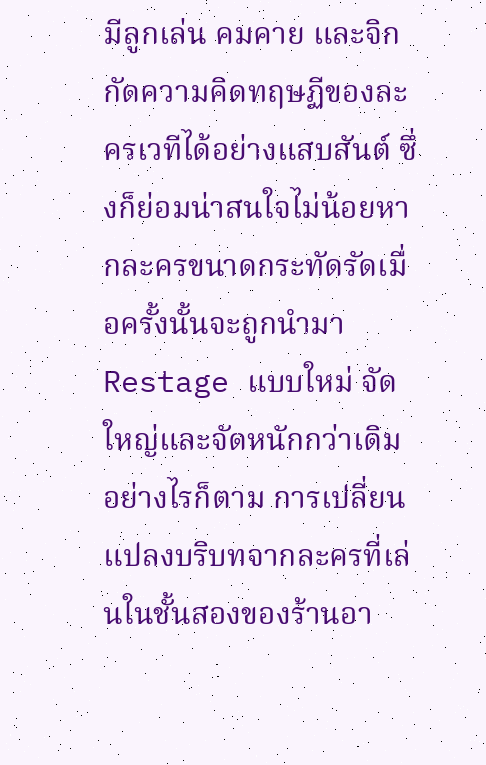มีลูกเล่น คมคาย และจิกกัดความคิดทฤษฏีของละครเวทีได้อย่างแสบสันต์ ซึ่งก็ย่อมน่าสนใจไม่น้อยหากละครขนาดกระทัดรัดเมื่อครั้งนั้นจะถูกนำมา Restage แบบใหม่ จัดใหญ่และจัดหนักกว่าเดิม อย่างไรก็ตาม การเปลี่ยนแปลงบริบทจากละครที่เล่นในชั้นสองของร้านอา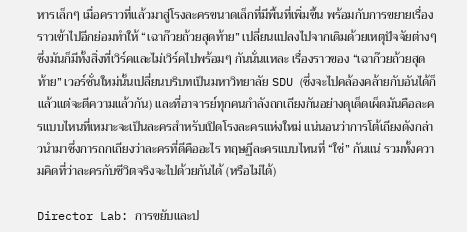หารเล็กๆ เมื่อคราวที่แล้วมาสู่โรงละครขนาดเล็กที่มีพื้นที่เพิ่มขึ้น พร้อมกับการขยายเรื่องราวเข้าไปอีกย่อมทำให้ “เฉาก๊วยถ้วยสุดท้าย” เปลี่ยนแปลงไปจากเดิมด้วยเหตุปัจจัยต่างๆ ซึ่งมันก็มีทั้งสิ่งที่เวิร์คและไม่เวิร์คไปพร้อมๆ กันนั่นแหละ เรื่องราวของ “เฉาก๊วยถ้วยสุดท้าย” เวอร์ชั่นใหม่นั้นเปลี่ยนบริบทเป็นมหาวิทยาลัย SDU (ซึ่งจะไปคล้องคล้ายกับอันได้ก็แล้วแต่จะตีความแล้วกัน) และที่อาจารย์ทุกคนกำลังถกเถียงกันอย่างดุเด็ดเผ็ดมันคือละครแบบไหนที่เหมาะจะเป็นละครสำหรับเปิดโรงละครแห่งใหม่ แน่นอนว่าการโต้เถียงดังกล่าวนำมาซึ่งการถกเถียงว่าละครที่ดีคืออะไร ทฤษฏีละครแบบไหนที่ “ใช่” กันแน่ รวมทั้งความคิดที่ว่าละครกับชีวิตจริงจะไปด้วยกันได้ (หรือไม่ได้)

Director Lab: การขยับและป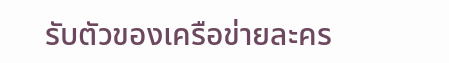รับตัวของเครือข่ายละคร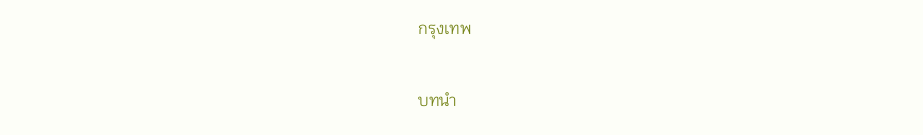กรุงเทพ

บทนำ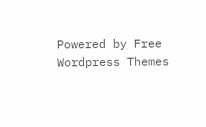Powered by Free Wordpress Themes